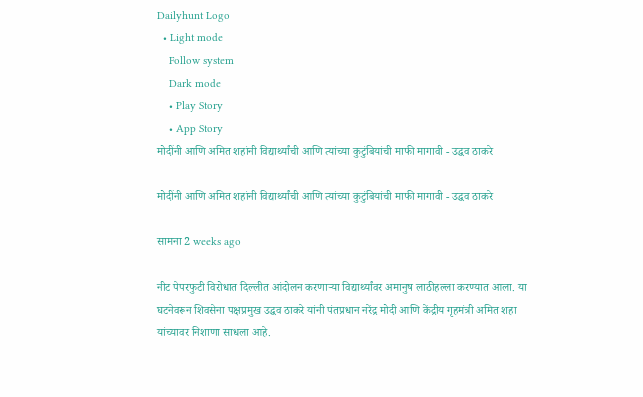Dailyhunt Logo
  • Light mode
    Follow system
    Dark mode
    • Play Story
    • App Story
मोदींनी आणि अमित शहांनी विद्यार्थ्यांची आणि त्यांच्या कुटुंबियांची माफी मागावी - उद्धव ठाकरे

मोदींनी आणि अमित शहांनी विद्यार्थ्यांची आणि त्यांच्या कुटुंबियांची माफी मागावी - उद्धव ठाकरे

सामना 2 weeks ago

नीट पेपरफुटी विरोधात दिल्लीत आंदोलन करणाऱ्या विद्यार्थ्यांवर अमानुष लाठीहल्ला करण्यात आला. या घटनेवरून शिवसेना पक्षप्रमुख उद्धव ठाकरे यांनी पंतप्रधान नरेंद्र मोदी आणि केंद्रीय गृहमंत्री अमित शहा यांच्यावर निशाणा साधला आहे.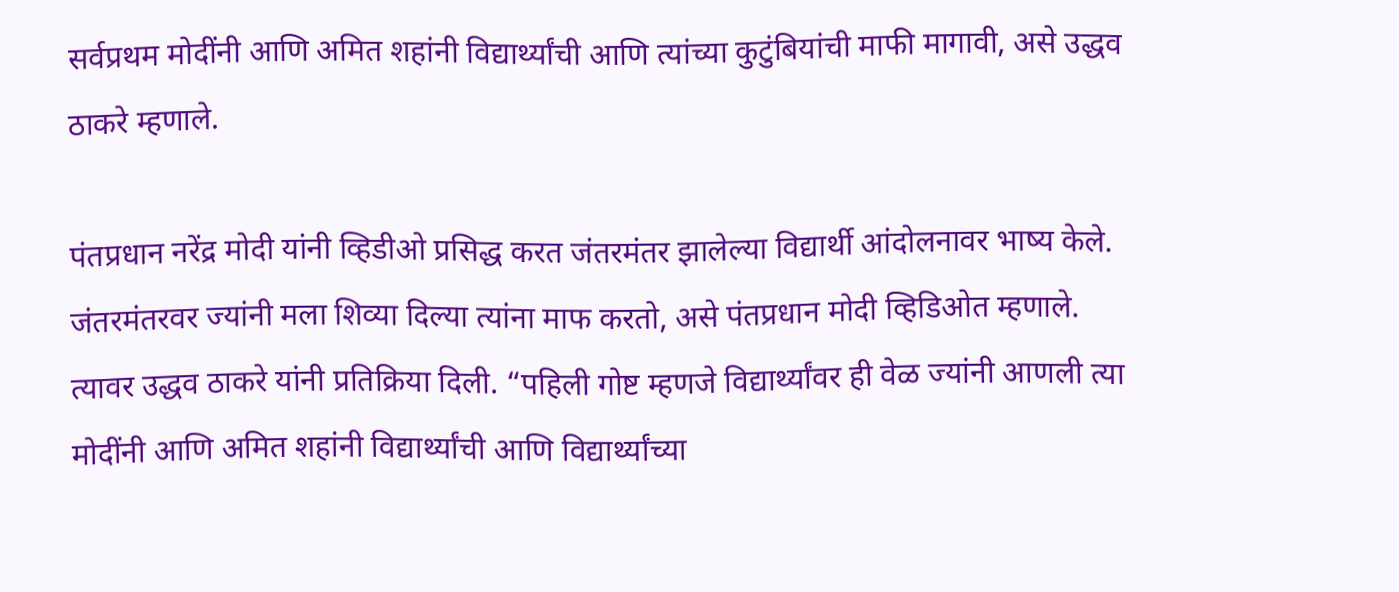सर्वप्रथम मोदींनी आणि अमित शहांनी विद्यार्थ्यांची आणि त्यांच्या कुटुंबियांची माफी मागावी, असे उद्धव ठाकरे म्हणाले.

पंतप्रधान नरेंद्र मोदी यांनी व्हिडीओ प्रसिद्ध करत जंतरमंतर झालेल्या विद्यार्थी आंदोलनावर भाष्य केले. जंतरमंतरवर ज्यांनी मला शिव्या दिल्या त्यांना माफ करतो, असे पंतप्रधान मोदी व्हिडिओत म्हणाले. त्यावर उद्धव ठाकरे यांनी प्रतिक्रिया दिली. “पहिली गोष्ट म्हणजे विद्यार्थ्यांवर ही वेळ ज्यांनी आणली त्या मोदींनी आणि अमित शहांनी विद्यार्थ्यांची आणि विद्यार्थ्यांच्या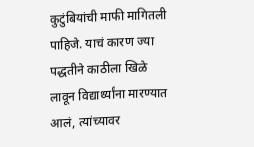कुटुंबियांची माफी मागितली पाहिजे. याचं कारण ज्या पद्धतीने काठीला खिळे लावून विद्यार्थ्यांना मारण्यात आलं, त्यांच्यावर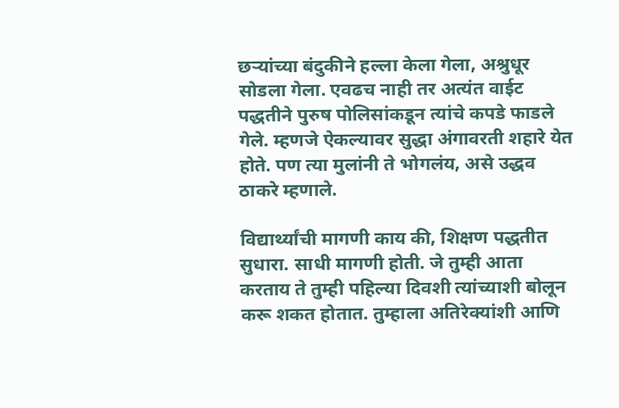छऱ्यांच्या बंदुकीने हल्ला केला गेला, अश्रुधूर सोडला गेला. एवढच नाही तर अत्यंत वाईट पद्धतीने पुरुष पोलिसांकडून त्यांचे कपडे फाडले गेले. म्हणजे ऐकल्यावर सुद्धा अंगावरती शहारे येत होते. पण त्या मुलांनी ते भोगलंय, असे उद्धव ठाकरे म्हणाले.

विद्यार्थ्यांची मागणी काय की, शिक्षण पद्धतीत सुधारा. साधी मागणी होती. जे तुम्ही आता करताय ते तुम्ही पहिल्या दिवशी त्यांच्याशी बोलून करू शकत होतात. तुम्हाला अतिरेक्यांशी आणि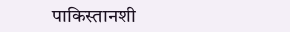पाकिस्तानशी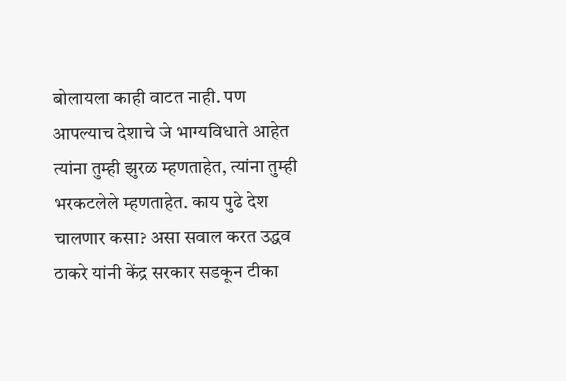बोलायला काही वाटत नाही. पण आपल्याच देशाचे जे भाग्यविधाते आहेत त्यांना तुम्ही झुरळ म्हणताहेत, त्यांना तुम्ही भरकटलेले म्हणताहेत. काय पुढे देश चालणार कसा? असा सवाल करत उद्धव ठाकरे यांनी केंद्र सरकार सडकून टीका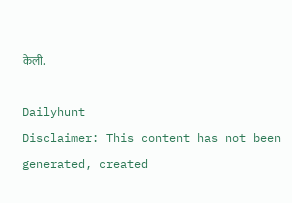केली.

Dailyhunt
Disclaimer: This content has not been generated, created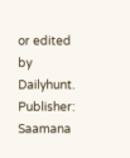or edited by Dailyhunt. Publisher: Saamana